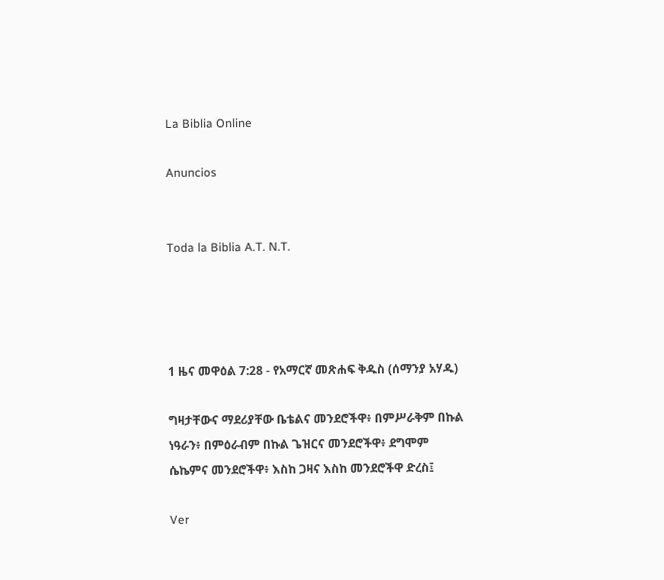La Biblia Online

Anuncios


Toda la Biblia A.T. N.T.




1 ዜና መዋዕል 7:28 - የአማርኛ መጽሐፍ ቅዱስ (ሰማንያ አሃዱ)

ግዛታቸውና ማደሪያቸው ቤቴልና መንደሮችዋ፥ በምሥራቅም በኩል ነዓራን፥ በምዕራብም በኩል ጌዝርና መንደሮችዋ፥ ደግሞም ሴኬምና መንደሮችዋ፥ እስከ ጋዛና እስከ መንደሮችዋ ድረስ፤

Ver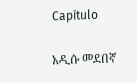Capítulo

አዲሱ መደበኛ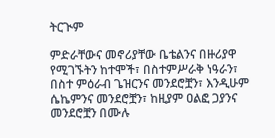ትርጒም

ምድራቸውና መኖሪያቸው ቤቴልንና በዙሪያዋ የሚገኙትን ከተሞች፣ በስተምሥራቅ ነዓራን፣ በስተ ምዕራብ ጌዝርንና መንደሮቿን፣ እንዲሁም ሴኬምንና መንደሮቿን፣ ከዚያም ዐልፎ ጋያንና መንደሮቿን በሙሉ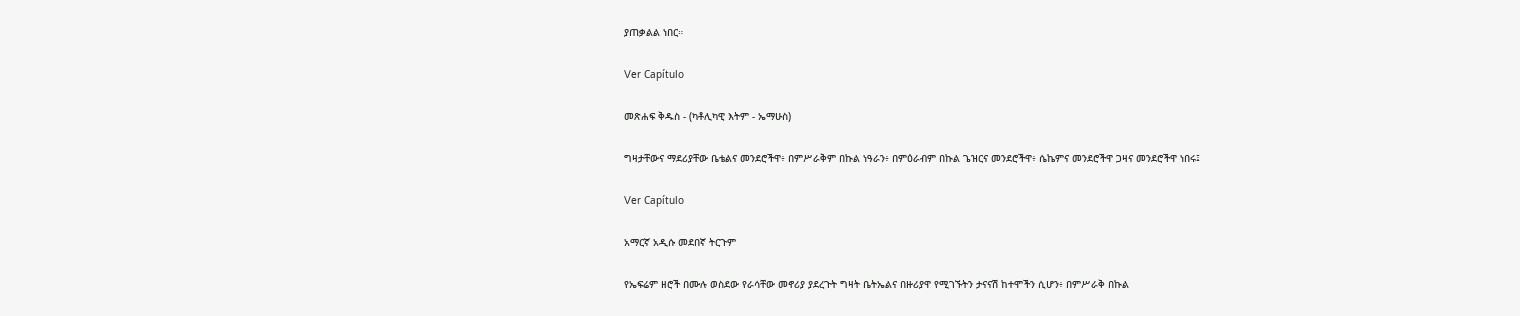ያጠቃልል ነበር።

Ver Capítulo

መጽሐፍ ቅዱስ - (ካቶሊካዊ እትም - ኤማሁስ)

ግዛታቸውና ማደሪያቸው ቤቴልና መንደሮችዋ፥ በምሥራቅም በኩል ነዓራን፥ በምዕራብም በኩል ጌዝርና መንደሮችዋ፥ ሴኬምና መንደሮችዋ ጋዛና መንደሮችዋ ነበሩ፤

Ver Capítulo

አማርኛ አዲሱ መደበኛ ትርጉም

የኤፍሬም ዘሮች በሙሉ ወስደው የራሳቸው መኖሪያ ያደረጉት ግዛት ቤትኤልና በዙሪያዋ የሚገኙትን ታናናሽ ከተሞችን ሲሆን፥ በምሥራቅ በኩል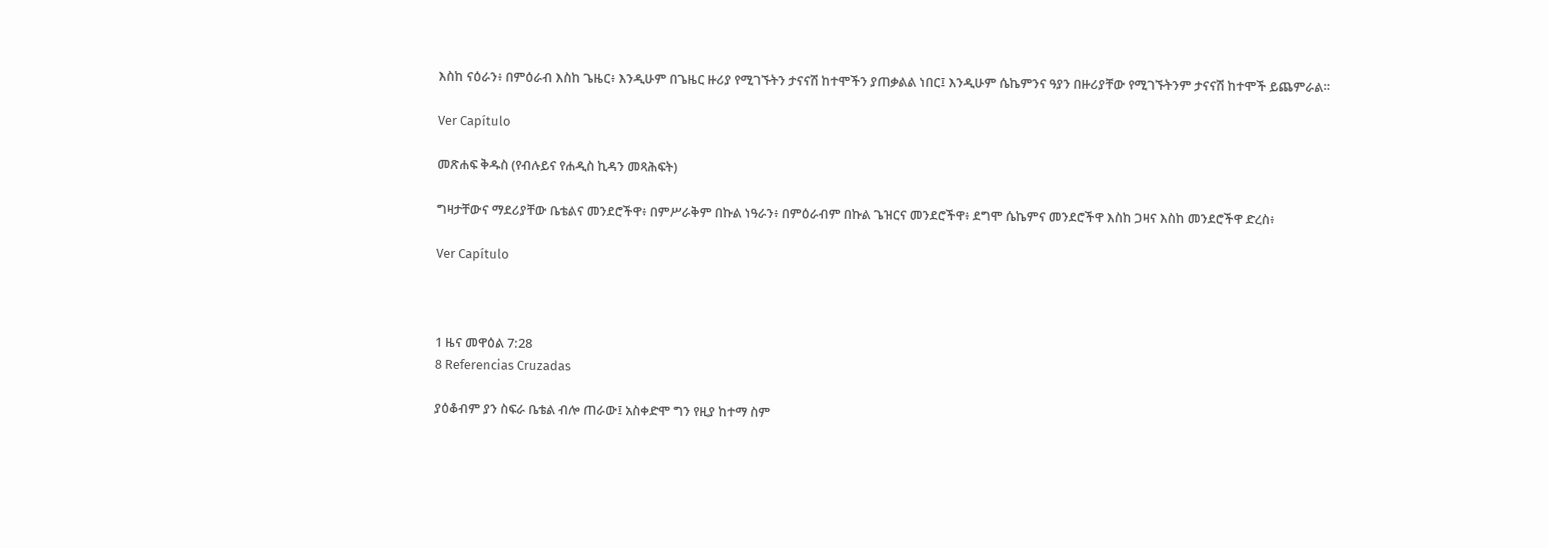እስከ ናዕራን፥ በምዕራብ እስከ ጌዜር፥ እንዲሁም በጌዜር ዙሪያ የሚገኙትን ታናናሽ ከተሞችን ያጠቃልል ነበር፤ እንዲሁም ሴኬምንና ዓያን በዙሪያቸው የሚገኙትንም ታናናሽ ከተሞች ይጨምራል።

Ver Capítulo

መጽሐፍ ቅዱስ (የብሉይና የሐዲስ ኪዳን መጻሕፍት)

ግዛታቸውና ማደሪያቸው ቤቴልና መንደሮችዋ፥ በምሥራቅም በኩል ነዓራን፥ በምዕራብም በኩል ጌዝርና መንደሮችዋ፥ ደግሞ ሴኬምና መንደሮችዋ እስከ ጋዛና እስከ መንደሮችዋ ድረስ፥

Ver Capítulo



1 ዜና መዋዕል 7:28
8 Referencias Cruzadas

ያዕቆብም ያን ስፍራ ቤቴል ብሎ ጠራው፤ አስቀድሞ ግን የዚያ ከተማ ስም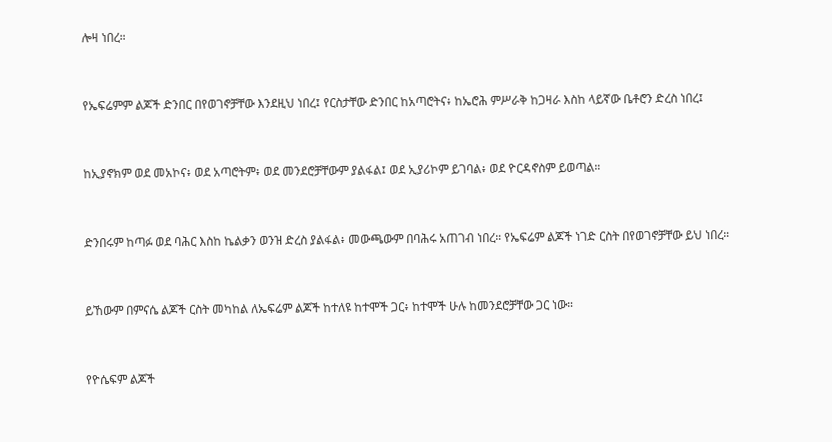ሎዛ ነበረ።


የኤፍሬምም ልጆች ድንበር በየወገኖቻቸው እንደዚህ ነበረ፤ የርስታቸው ድንበር ከአጣሮትና፥ ከኤሮሕ ምሥራቅ ከጋዛራ እስከ ላይኛው ቤቶሮን ድረስ ነበረ፤


ከኢያኖክም ወደ መአኮና፥ ወደ አጣሮትም፥ ወደ መንደሮቻቸውም ያልፋል፤ ወደ ኢያሪኮም ይገባል፥ ወደ ዮርዳኖስም ይወጣል።


ድንበሩም ከጣፉ ወደ ባሕር እስከ ኬልቃን ወንዝ ድረስ ያልፋል፥ መውጫውም በባሕሩ አጠገብ ነበረ። የኤፍሬም ልጆች ነገድ ርስት በየወገኖቻቸው ይህ ነበረ።


ይኸውም በምናሴ ልጆች ርስት መካከል ለኤፍሬም ልጆች ከተለዩ ከተሞች ጋር፥ ከተሞች ሁሉ ከመንደሮቻቸው ጋር ነው።


የዮሴፍም ልጆች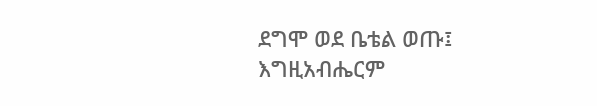ደግሞ ወደ ቤቴል ወጡ፤ እግዚአብሔርም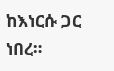ከእነርሱ ጋር ነበረ።